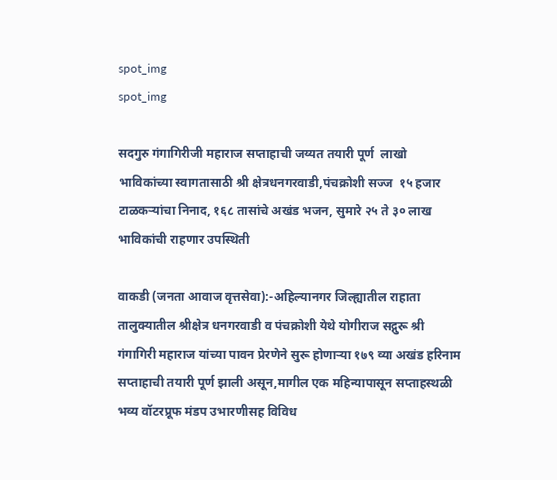spot_img
spot_img

सदगुरु गंगागिरीजी महाराज सप्ताहाची जय्यत तयारी पूर्ण  लाखो भाविकांच्या स्वागतासाठी श्री क्षेत्रधनगरवाडी,पंचक्रोशी सज्ज  १५ हजार टाळकऱ्यांचा निनाद, १६८ तासांचे अखंड भजन, सुमारे २५ ते ३० लाख भाविकांची राहणार उपस्थिती

वाकडी (जनता आवाज वृत्तसेवा):-अहिल्यानगर जिल्ह्यातील राहाता तालुक्यातील श्रीक्षेत्र धनगरवाडी व पंचक्रोशी येथे योगीराज सद्गुरू श्री गंगागिरी महाराज यांच्या पावन प्रेरणेने सुरू होणाऱ्या १७९ व्या अखंड हरिनाम सप्ताहाची तयारी पूर्ण झाली असून,मागील एक महिन्यापासून सप्ताहस्थळी भव्य वॉटरप्रूफ मंडप उभारणीसह विविध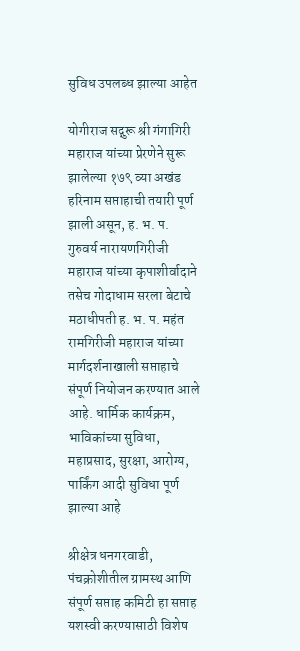सुविध उपलब्ध झाल्या आहेत

योगीराज सद्गुरू श्री गंगागिरी महाराज यांच्या प्रेरणेने सुरू झालेल्या १७९ व्या अखंड हरिनाम सप्ताहाची तयारी पूर्ण झाली असून, ह. भ. प. गुरुवर्य नारायणगिरीजी महाराज यांच्या कृपाशीर्वादाने तसेच गोदाधाम सरला बेटाचे मठाधीपती ह. भ. प. महंत रामगिरीजी महाराज यांच्या मार्गदर्शनाखाली सप्ताहाचे संपूर्ण नियोजन करण्यात आले आहे. धार्मिक कार्यक्रम, भाविकांच्या सुविधा, महाप्रसाद, सुरक्षा, आरोग्य, पार्किंग आदी सुविधा पूर्ण झाल्या आहे

श्रीक्षेत्र धनगरवाडी, पंचक्रोशीतील ग्रामस्थ आणि संपूर्ण सप्ताह कमिटी हा सप्ताह यशस्वी करण्यासाठी विशेष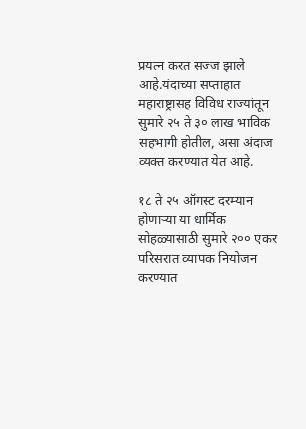प्रयत्न करत सज्ज झाले आहे.यंदाच्या सप्ताहात महाराष्ट्रासह विविध राज्यांतून सुमारे २५ ते ३० लाख भाविक सहभागी होतील, असा अंदाज व्यक्त करण्यात येत आहे.

१८ ते २५ ऑगस्ट दरम्यान होणाऱ्या या धार्मिक सोहळ्यासाठी सुमारे २०० एकर परिसरात व्यापक नियोजन करण्यात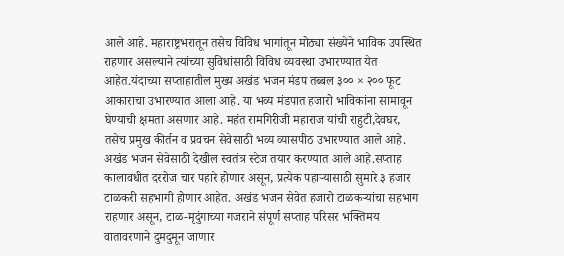आले आहे. महाराष्ट्रभरातून तसेच विविध भागांतून मोठ्या संख्येने भाविक उपस्थित राहणार असल्याने त्यांच्या सुविधांसाठी विविध व्यवस्था उभारण्यात येत आहेत.यंदाच्या सप्ताहातील मुख्य अखंड भजन मंडप तब्बल ३०० × २०० फूट आकाराचा उभारण्यात आला आहे. या भव्य मंडपात हजारो भाविकांना सामावून घेण्याची क्षमता असणार आहे. महंत रामगिरीजी महाराज यांची राहुटी,देवघर, तसेच प्रमुख कीर्तन व प्रवचन सेवेसाठी भव्य व्यासपीठ उभारण्यात आले आहे. अखंड भजन सेवेसाठी देखील स्वतंत्र स्टेज तयार करण्यात आले आहे.सप्ताह कालावधीत दररोज चार पहारे होणार असून, प्रत्येक पहाऱ्यासाठी सुमारे ३ हजार टाळकरी सहभागी होणार आहेत. अखंड भजन सेवेत हजारो टाळकऱ्यांचा सहभाग राहणार असून, टाळ-मृदुंगाच्या गजराने संपूर्ण सप्ताह परिसर भक्तिमय वातावरणाने दुमदुमून जाणार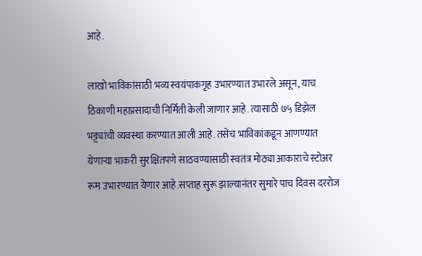आहे.

लाखो भाविकांसाठी भव्य स्वयंपाकगृह उभारण्यात उभारले असून, याच ठिकाणी महाप्रसादाची निर्मिती केली जाणार आहे. त्यासाठी ७५ डिझेल भट्ट्यांची व्यवस्था करण्यात आली आहे. तसेच भाविकांकडून आणण्यात येणाऱ्या भाकरी सुरक्षितपणे साठवण्यासाठी स्वतंत्र मोठ्या आकाराचे स्टोअर रूम उभारण्यात येणार आहे.सप्ताह सुरू झाल्यानंतर सुमारे पाच दिवस दररोज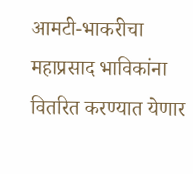आमटी-भाकरीचा महाप्रसाद भाविकांना वितरित करण्यात येणार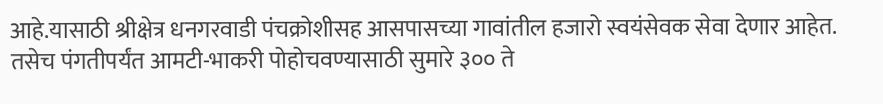आहे.यासाठी श्रीक्षेत्र धनगरवाडी पंचक्रोशीसह आसपासच्या गावांतील हजारो स्वयंसेवक सेवा देणार आहेत. तसेच पंगतीपर्यंत आमटी-भाकरी पोहोचवण्यासाठी सुमारे ३०० ते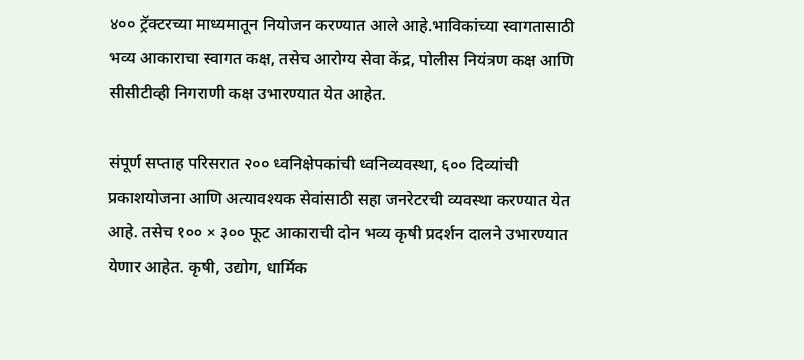४०० ट्रॅक्टरच्या माध्यमातून नियोजन करण्यात आले आहे.भाविकांच्या स्वागतासाठी भव्य आकाराचा स्वागत कक्ष, तसेच आरोग्य सेवा केंद्र, पोलीस नियंत्रण कक्ष आणि सीसीटीव्ही निगराणी कक्ष उभारण्यात येत आहेत.

संपूर्ण सप्ताह परिसरात २०० ध्वनिक्षेपकांची ध्वनिव्यवस्था, ६०० दिव्यांची प्रकाशयोजना आणि अत्यावश्यक सेवांसाठी सहा जनरेटरची व्यवस्था करण्यात येत आहे. तसेच १०० × ३०० फूट आकाराची दोन भव्य कृषी प्रदर्शन दालने उभारण्यात येणार आहेत. कृषी, उद्योग, धार्मिक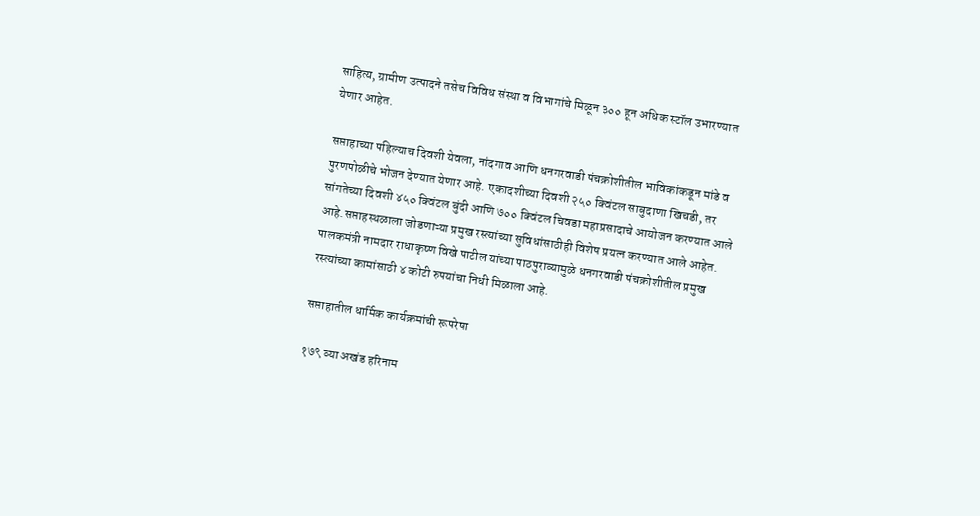साहित्य, ग्रामीण उत्पादने तसेच विविध संस्था व विभागांचे मिळून ३०० हून अधिक स्टॉल उभारण्यात येणार आहेत.

सप्ताहाच्या पहिल्याच दिवशी येवला, नांदगाव आणि धनगरवाडी पंचक्रोशीतील भाविकांकडून मांडे व पुरणपोळीचे भोजन देण्यात येणार आहे. एकादशीच्या दिवशी २५० क्विंटल साबुदाणा खिचडी, तर सांगतेच्या दिवशी ४५० क्विंटल बुंदी आणि ७०० क्विंटल चिवडा महाप्रसादाचे आयोजन करण्यात आले आहे.सप्ताहस्थळाला जोडणाऱ्या प्रमुख रस्त्यांच्या सुविधांसाठीही विशेष प्रयत्न करण्यात आले आहेत. पालकमंत्री नामदार राधाकृष्ण विखे पाटील यांच्या पाठपुराव्यामुळे धनगरवाडी पंचक्रोशीतील प्रमुख रस्त्यांच्या कामांसाठी ४ कोटी रुपयांचा निधी मिळाला आहे.

सप्ताहातील धार्मिक कार्यक्रमांची रूपरेषा

१७९ व्या अखंड हरिनाम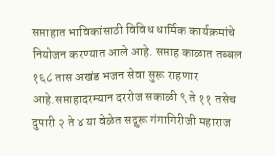सप्ताहात भाविकांसाठी विविध धार्मिक कार्यक्रमांचे नियोजन करण्यात आले आहे. सप्ताह काळात तब्बल १६८ तास अखंड भजन सेवा सुरू राहणार आहे.सप्ताहादरम्यान दररोज सकाळी ९ ते ११ तसेच दुपारी २ ते ४ या वेळेत सद्गुरू गंगागिरीजी महाराज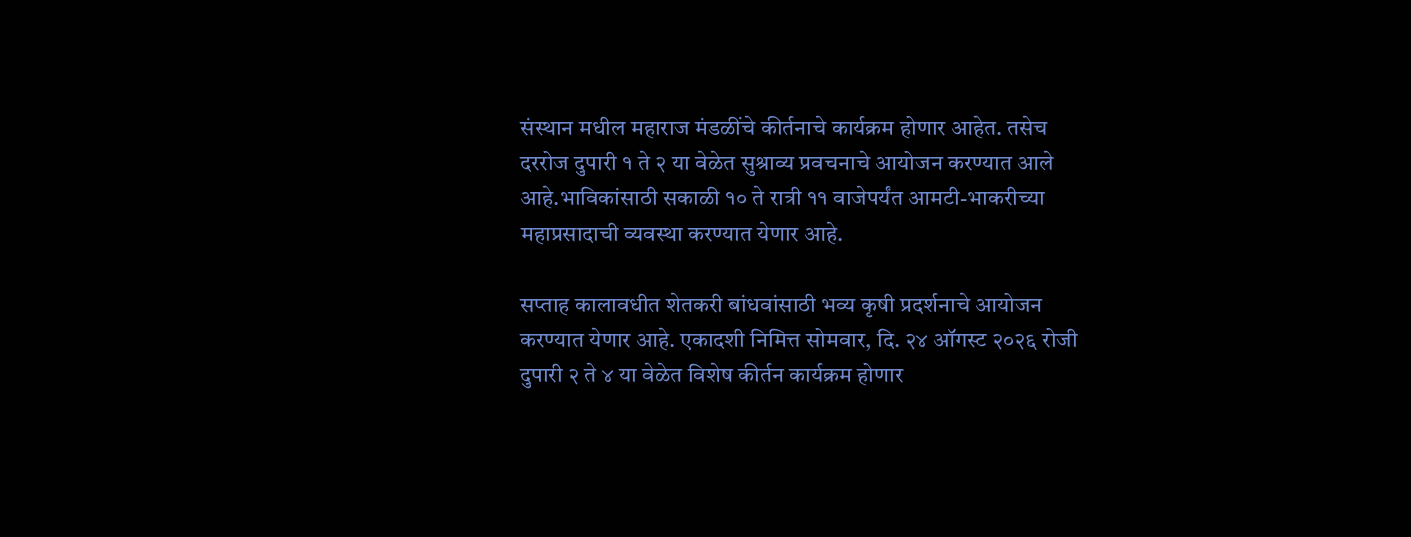संस्थान मधील महाराज मंडळींचे कीर्तनाचे कार्यक्रम होणार आहेत. तसेच दररोज दुपारी १ ते २ या वेळेत सुश्राव्य प्रवचनाचे आयोजन करण्यात आले आहे.भाविकांसाठी सकाळी १० ते रात्री ११ वाजेपर्यंत आमटी-भाकरीच्या महाप्रसादाची व्यवस्था करण्यात येणार आहे.

सप्ताह कालावधीत शेतकरी बांधवांसाठी भव्य कृषी प्रदर्शनाचे आयोजन करण्यात येणार आहे. एकादशी निमित्त सोमवार, दि. २४ ऑगस्ट २०२६ रोजी दुपारी २ ते ४ या वेळेत विशेष कीर्तन कार्यक्रम होणार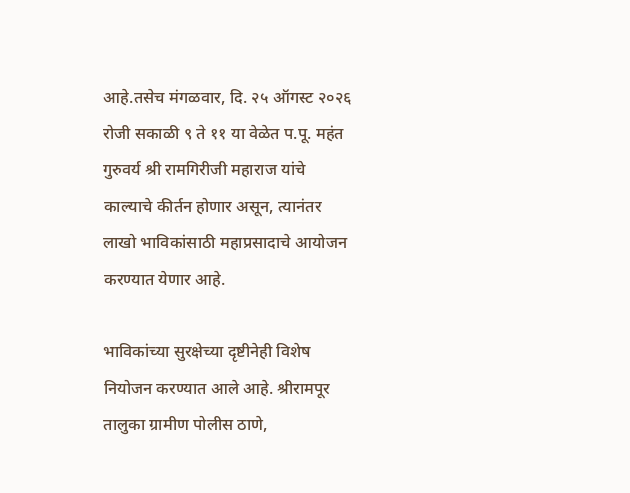आहे.तसेच मंगळवार, दि. २५ ऑगस्ट २०२६ रोजी सकाळी ९ ते ११ या वेळेत प.पू. महंत गुरुवर्य श्री रामगिरीजी महाराज यांचे काल्याचे कीर्तन होणार असून, त्यानंतर लाखो भाविकांसाठी महाप्रसादाचे आयोजन करण्यात येणार आहे.

भाविकांच्या सुरक्षेच्या दृष्टीनेही विशेष नियोजन करण्यात आले आहे. श्रीरामपूर तालुका ग्रामीण पोलीस ठाणे,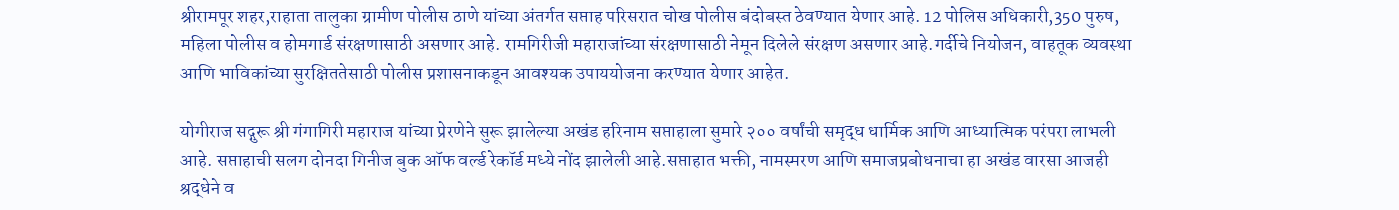श्रीरामपूर शहर,राहाता तालुका ग्रामीण पोलीस ठाणे यांच्या अंतर्गत सप्ताह परिसरात चोख पोलीस बंदोबस्त ठेवण्यात येणार आहे. 12 पोलिस अधिकारी,350 पुरुष, महिला पोलीस व होमगार्ड संरक्षणासाठी असणार आहे. रामगिरीजी महाराजांच्या संरक्षणासाठी नेमून दिलेले संरक्षण असणार आहे.गर्दीचे नियोजन, वाहतूक व्यवस्था आणि भाविकांच्या सुरक्षिततेसाठी पोलीस प्रशासनाकडून आवश्यक उपाययोजना करण्यात येणार आहेत.

योगीराज सद्गुरू श्री गंगागिरी महाराज यांच्या प्रेरणेने सुरू झालेल्या अखंड हरिनाम सप्ताहाला सुमारे २०० वर्षांची समृद्ध धार्मिक आणि आध्यात्मिक परंपरा लाभली आहे. सप्ताहाची सलग दोनदा गिनीज बुक ऑफ वर्ल्ड रेकॉर्ड मध्ये नोंद झालेली आहे.सप्ताहात भक्ती, नामस्मरण आणि समाजप्रबोधनाचा हा अखंड वारसा आजही श्रद्धेने व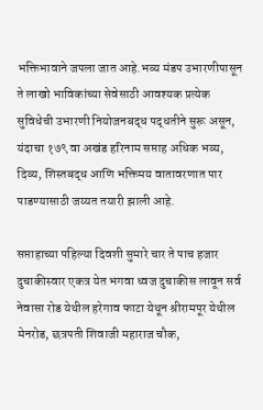भक्तिभावाने जपला जात आहे.भव्य मंडप उभारणीपासून ते लाखो भाविकांच्या सेवेसाठी आवश्यक प्रत्येक सुविधेची उभारणी नियोजनबद्ध पद्धतीने सुरू असून, यंदाचा १७९ वा अखंड हरिनाम सप्ताह अधिक भव्य, दिव्य, शिस्तबद्ध आणि भक्तिमय वातावरणात पार पाडण्यासाठी जय्यत तयारी झाली आहे.

सप्ताहाच्या पहिल्या दिवशी सुमारे चार ते पाच हजार दुचाकीस्वार एकत्र येत भगवा ध्वज दुचाकीस लावून सर्व नेवासा रोड येथील हरेगाव फाटा येथून श्रीरामपूर येथील मेनरोड, छत्रपती शिवाजी महाराज चौक,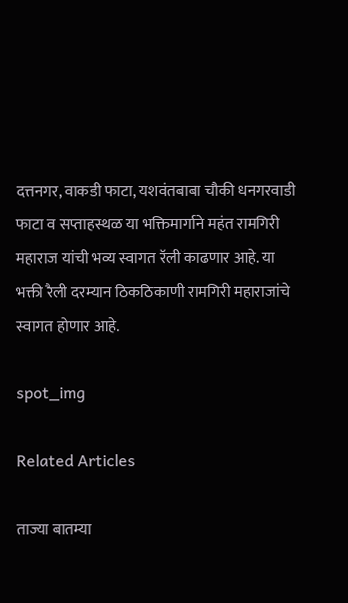दत्तनगर, वाकडी फाटा, यशवंतबाबा चौकी धनगरवाडी फाटा व सप्ताहस्थळ या भक्तिमार्गाने महंत रामगिरी महाराज यांची भव्य स्वागत रॅली काढणार आहे. या भक्ती रैली दरम्यान ठिकठिकाणी रामगिरी महाराजांचे स्वागत होणार आहे.

spot_img

Related Articles

ताज्या बातम्या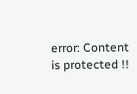error: Content is protected !!